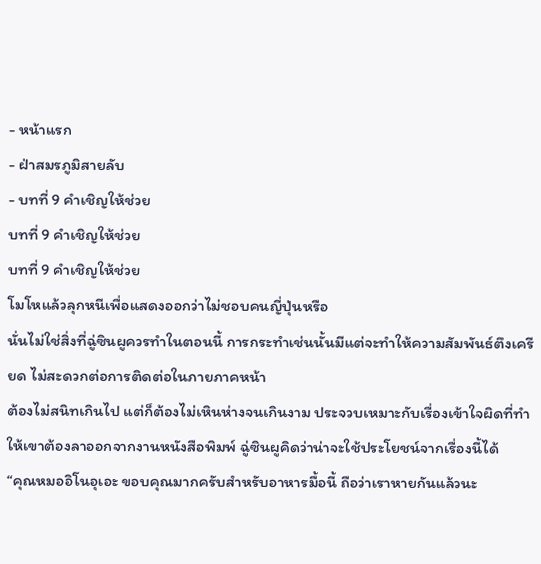- หน้าแรก
- ฝ่าสมรภูมิสายลับ
- บทที่ 9 คำเชิญให้ช่วย
บทที่ 9 คำเชิญให้ช่วย
บทที่ 9 คำเชิญให้ช่วย
โมโหแล้วลุกหนีเพื่อแสดงออกว่าไม่ชอบคนญี่ปุ่นหรือ
นั่นไม่ใช่สิ่งที่ฉู่ซินผูควรทำในตอนนี้ การกระทำเช่นนั้นมีแต่จะทำให้ความสัมพันธ์ตึงเครียด ไม่สะดวกต่อการติดต่อในภายภาคหน้า
ต้องไม่สนิทเกินไป แต่ก็ต้องไม่เหินห่างจนเกินงาม ประจวบเหมาะกับเรื่องเข้าใจผิดที่ทำให้เขาต้องลาออกจากงานหนังสือพิมพ์ ฉู่ซินผูคิดว่าน่าจะใช้ประโยชน์จากเรื่องนี้ได้
“คุณหมออิโนอุเอะ ขอบคุณมากครับสำหรับอาหารมื้อนี้ ถือว่าเราหายกันแล้วนะ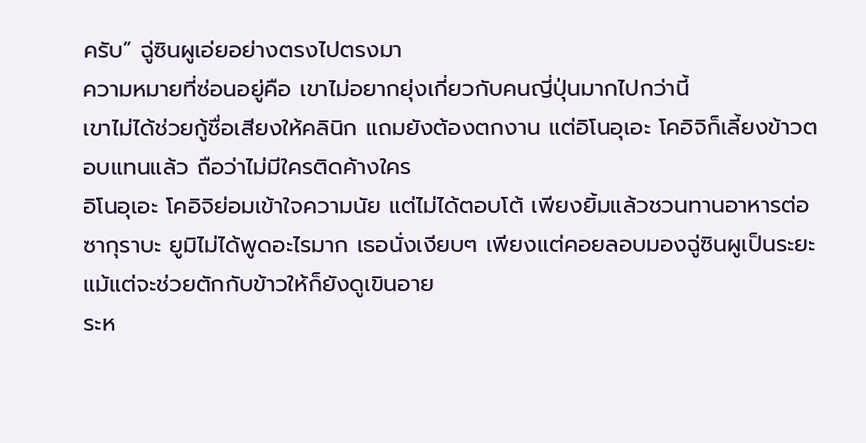ครับ” ฉู่ซินผูเอ่ยอย่างตรงไปตรงมา
ความหมายที่ซ่อนอยู่คือ เขาไม่อยากยุ่งเกี่ยวกับคนญี่ปุ่นมากไปกว่านี้
เขาไม่ได้ช่วยกู้ชื่อเสียงให้คลินิก แถมยังต้องตกงาน แต่อิโนอุเอะ โคอิจิก็เลี้ยงข้าวตอบแทนแล้ว ถือว่าไม่มีใครติดค้างใคร
อิโนอุเอะ โคอิจิย่อมเข้าใจความนัย แต่ไม่ได้ตอบโต้ เพียงยิ้มแล้วชวนทานอาหารต่อ
ซากุราบะ ยูมิไม่ได้พูดอะไรมาก เธอนั่งเงียบๆ เพียงแต่คอยลอบมองฉู่ซินผูเป็นระยะ แม้แต่จะช่วยตักกับข้าวให้ก็ยังดูเขินอาย
ระห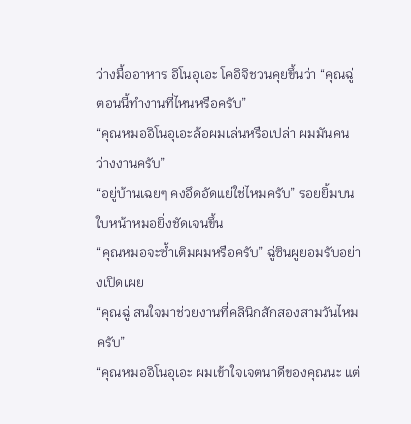ว่างมื้ออาหาร อิโนอุเอะ โคอิจิชวนคุยขึ้นว่า “คุณฉู่ ตอนนี้ทำงานที่ไหนหรือครับ”
“คุณหมออิโนอุเอะล้อผมเล่นหรือเปล่า ผมมันคนว่างงานครับ”
“อยู่บ้านเฉยๆ คงอึดอัดแย่ใช่ไหมครับ” รอยยิ้มบนใบหน้าหมอยิ่งชัดเจนขึ้น
“คุณหมอจะซ้ำเติมผมหรือครับ” ฉู่ซินผูยอมรับอย่างเปิดเผย
“คุณฉู่ สนใจมาช่วยงานที่คลินิกสักสองสามวันไหมครับ”
“คุณหมออิโนอุเอะ ผมเข้าใจเจตนาดีของคุณนะ แต่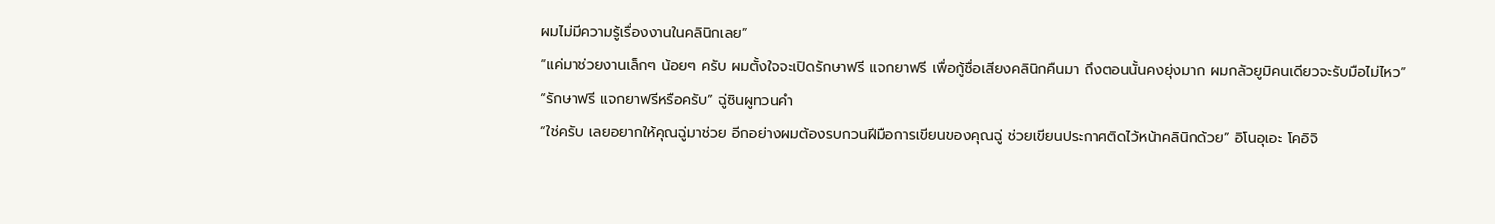ผมไม่มีความรู้เรื่องงานในคลินิกเลย”
“แค่มาช่วยงานเล็กๆ น้อยๆ ครับ ผมตั้งใจจะเปิดรักษาฟรี แจกยาฟรี เพื่อกู้ชื่อเสียงคลินิกคืนมา ถึงตอนนั้นคงยุ่งมาก ผมกลัวยูมิคนเดียวจะรับมือไม่ไหว”
“รักษาฟรี แจกยาฟรีหรือครับ” ฉู่ซินผูทวนคำ
“ใช่ครับ เลยอยากให้คุณฉู่มาช่วย อีกอย่างผมต้องรบกวนฝีมือการเขียนของคุณฉู่ ช่วยเขียนประกาศติดไว้หน้าคลินิกด้วย” อิโนอุเอะ โคอิจิ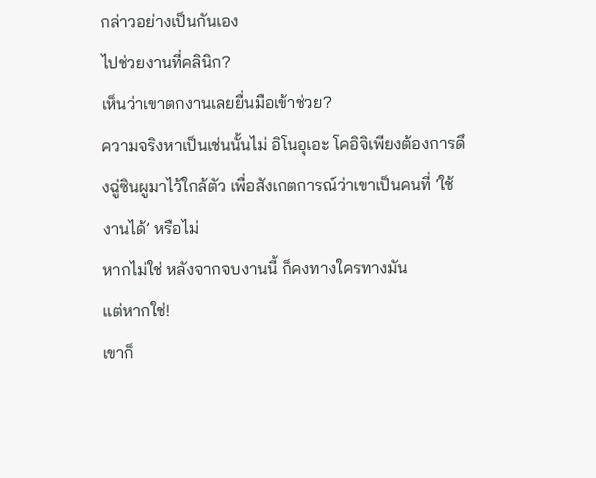กล่าวอย่างเป็นกันเอง
ไปช่วยงานที่คลินิก?
เห็นว่าเขาตกงานเลยยื่นมือเข้าช่วย?
ความจริงหาเป็นเช่นนั้นไม่ อิโนอุเอะ โคอิจิเพียงต้องการดึงฉู่ซินผูมาไว้ใกล้ตัว เพื่อสังเกตการณ์ว่าเขาเป็นคนที่ ‘ใช้งานได้’ หรือไม่
หากไม่ใช่ หลังจากจบงานนี้ ก็คงทางใครทางมัน
แต่หากใช่!
เขาก็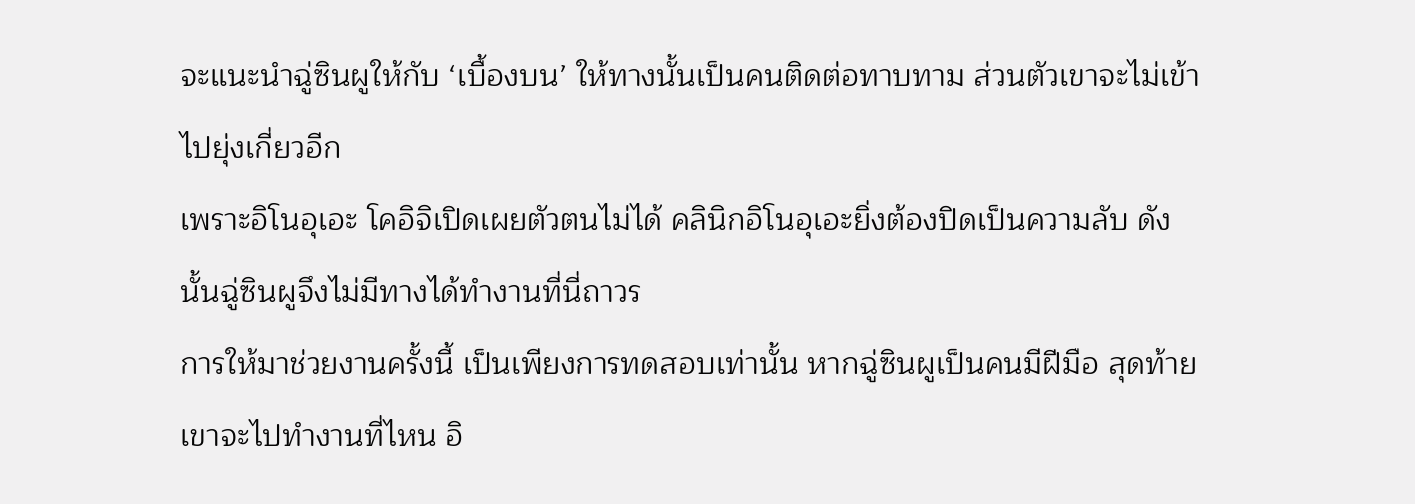จะแนะนำฉู่ซินผูให้กับ ‘เบื้องบน’ ให้ทางนั้นเป็นคนติดต่อทาบทาม ส่วนตัวเขาจะไม่เข้าไปยุ่งเกี่ยวอีก
เพราะอิโนอุเอะ โคอิจิเปิดเผยตัวตนไม่ได้ คลินิกอิโนอุเอะยิ่งต้องปิดเป็นความลับ ดังนั้นฉู่ซินผูจึงไม่มีทางได้ทำงานที่นี่ถาวร
การให้มาช่วยงานครั้งนี้ เป็นเพียงการทดสอบเท่านั้น หากฉู่ซินผูเป็นคนมีฝีมือ สุดท้ายเขาจะไปทำงานที่ไหน อิ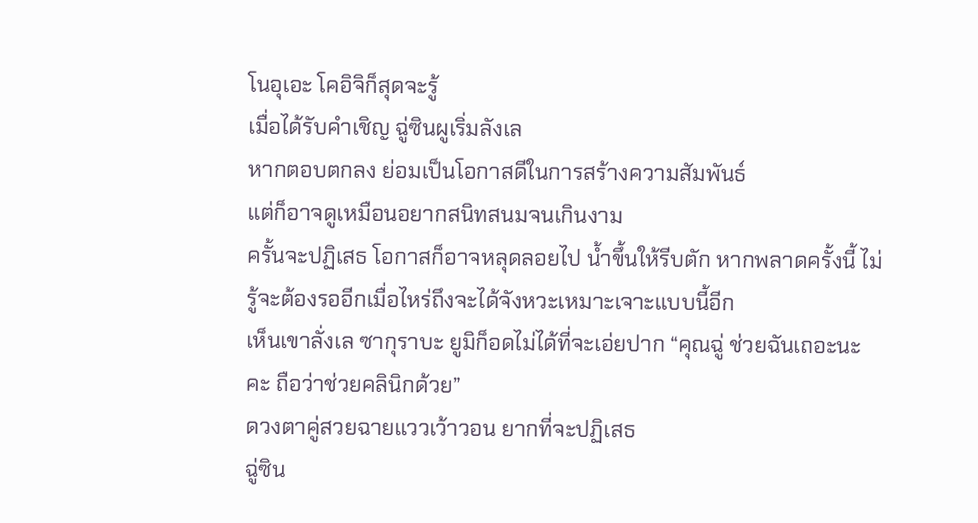โนอุเอะ โคอิจิก็สุดจะรู้
เมื่อได้รับคำเชิญ ฉู่ซินผูเริ่มลังเล
หากตอบตกลง ย่อมเป็นโอกาสดีในการสร้างความสัมพันธ์
แต่ก็อาจดูเหมือนอยากสนิทสนมจนเกินงาม
ครั้นจะปฏิเสธ โอกาสก็อาจหลุดลอยไป น้ำขึ้นให้รีบตัก หากพลาดครั้งนี้ ไม่รู้จะต้องรออีกเมื่อไหร่ถึงจะได้จังหวะเหมาะเจาะแบบนี้อีก
เห็นเขาลั่งเล ซากุราบะ ยูมิก็อดไม่ได้ที่จะเอ่ยปาก “คุณฉู่ ช่วยฉันเถอะนะคะ ถือว่าช่วยคลินิกด้วย”
ดวงตาคู่สวยฉายแววเว้าวอน ยากที่จะปฏิเสธ
ฉู่ซิน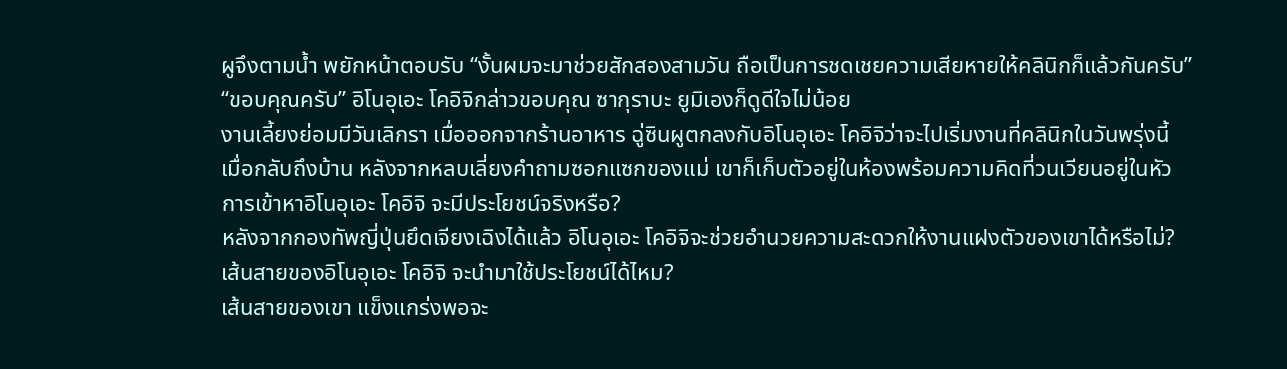ผูจึงตามน้ำ พยักหน้าตอบรับ “งั้นผมจะมาช่วยสักสองสามวัน ถือเป็นการชดเชยความเสียหายให้คลินิกก็แล้วกันครับ”
“ขอบคุณครับ” อิโนอุเอะ โคอิจิกล่าวขอบคุณ ซากุราบะ ยูมิเองก็ดูดีใจไม่น้อย
งานเลี้ยงย่อมมีวันเลิกรา เมื่อออกจากร้านอาหาร ฉู่ซินผูตกลงกับอิโนอุเอะ โคอิจิว่าจะไปเริ่มงานที่คลินิกในวันพรุ่งนี้
เมื่อกลับถึงบ้าน หลังจากหลบเลี่ยงคำถามซอกแซกของแม่ เขาก็เก็บตัวอยู่ในห้องพร้อมความคิดที่วนเวียนอยู่ในหัว
การเข้าหาอิโนอุเอะ โคอิจิ จะมีประโยชน์จริงหรือ?
หลังจากกองทัพญี่ปุ่นยึดเจียงเฉิงได้แล้ว อิโนอุเอะ โคอิจิจะช่วยอำนวยความสะดวกให้งานแฝงตัวของเขาได้หรือไม่?
เส้นสายของอิโนอุเอะ โคอิจิ จะนำมาใช้ประโยชน์ได้ไหม?
เส้นสายของเขา แข็งแกร่งพอจะ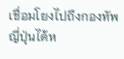เชื่อมโยงไปถึงกองทัพญี่ปุ่นได้ห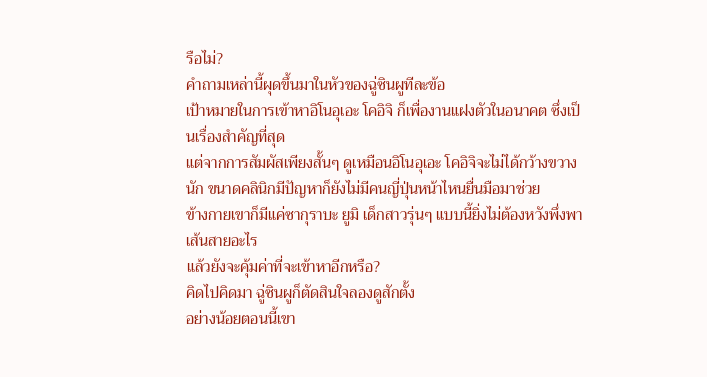รือไม่?
คำถามเหล่านี้ผุดขึ้นมาในหัวของฉู่ซินผูทีละข้อ
เป้าหมายในการเข้าหาอิโนอุเอะ โคอิจิ ก็เพื่องานแฝงตัวในอนาคต ซึ่งเป็นเรื่องสำคัญที่สุด
แต่จากการสัมผัสเพียงสั้นๆ ดูเหมือนอิโนอุเอะ โคอิจิจะไม่ได้กว้างขวางนัก ขนาดคลินิกมีปัญหาก็ยังไม่มีคนญี่ปุ่นหน้าไหนยื่นมือมาช่วย
ข้างกายเขาก็มีแค่ซากุราบะ ยูมิ เด็กสาวรุ่นๆ แบบนี้ยิ่งไม่ต้องหวังพึ่งพาเส้นสายอะไร
แล้วยังจะคุ้มค่าที่จะเข้าหาอีกหรือ?
คิดไปคิดมา ฉู่ซินผูก็ตัดสินใจลองดูสักตั้ง
อย่างน้อยตอนนี้เขา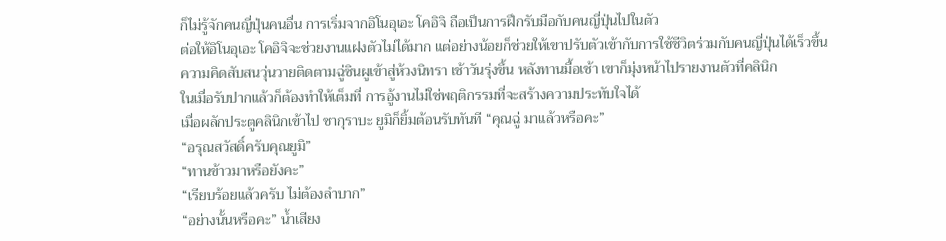ก็ไม่รู้จักคนญี่ปุ่นคนอื่น การเริ่มจากอิโนอุเอะ โคอิจิ ถือเป็นการฝึกรับมือกับคนญี่ปุ่นไปในตัว
ต่อให้อิโนอุเอะ โคอิจิจะช่วยงานแฝงตัวไม่ได้มาก แต่อย่างน้อยก็ช่วยให้เขาปรับตัวเข้ากับการใช้ชีวิตร่วมกับคนญี่ปุ่นได้เร็วขึ้น
ความคิดสับสนวุ่นวายติดตามฉู่ซินผูเข้าสู่ห้วงนิทรา เช้าวันรุ่งขึ้น หลังทานมื้อเช้า เขาก็มุ่งหน้าไปรายงานตัวที่คลินิก
ในเมื่อรับปากแล้วก็ต้องทำให้เต็มที่ การอู้งานไม่ใช่พฤติกรรมที่จะสร้างความประทับใจได้
เมื่อผลักประตูคลินิกเข้าไป ซากุราบะ ยูมิก็ยิ้มต้อนรับทันที “คุณฉู่ มาแล้วหรือคะ”
“อรุณสวัสดิ์ครับคุณยูมิ”
“ทานข้าวมาหรือยังคะ”
“เรียบร้อยแล้วครับ ไม่ต้องลำบาก”
“อย่างนั้นหรือคะ” น้ำเสียง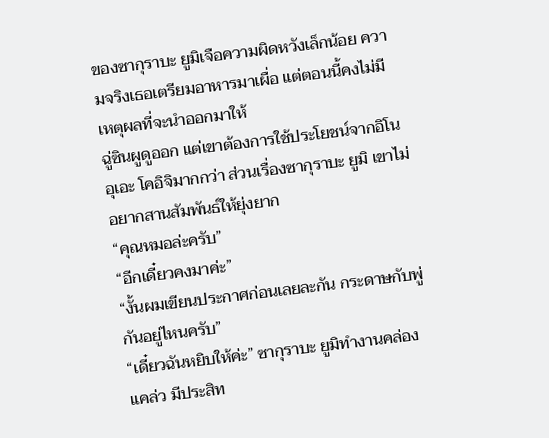ของซากุราบะ ยูมิเจือความผิดหวังเล็กน้อย ความจริงเธอเตรียมอาหารมาเผื่อ แต่ตอนนี้คงไม่มีเหตุผลที่จะนำออกมาให้
ฉู่ซินผูดูออก แต่เขาต้องการใช้ประโยชน์จากอิโนอุเอะ โคอิจิมากกว่า ส่วนเรื่องซากุราบะ ยูมิ เขาไม่อยากสานสัมพันธ์ให้ยุ่งยาก
“คุณหมอล่ะครับ”
“อีกเดี๋ยวคงมาค่ะ”
“งั้นผมเขียนประกาศก่อนเลยละกัน กระดาษกับพู่กันอยู่ไหนครับ”
“เดี๋ยวฉันหยิบให้ค่ะ” ซากุราบะ ยูมิทำงานคล่องแคล่ว มีประสิท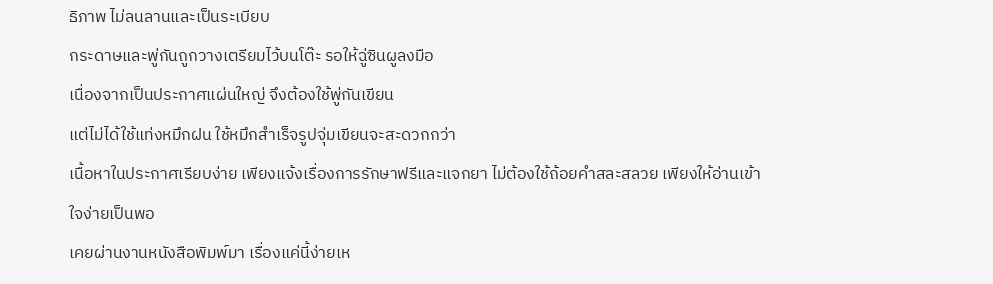ธิภาพ ไม่ลนลานและเป็นระเบียบ
กระดาษและพู่กันถูกวางเตรียมไว้บนโต๊ะ รอให้ฉู่ซินผูลงมือ
เนื่องจากเป็นประกาศแผ่นใหญ่ จึงต้องใช้พู่กันเขียน
แต่ไม่ได้ใช้แท่งหมึกฝน ใช้หมึกสำเร็จรูปจุ่มเขียนจะสะดวกกว่า
เนื้อหาในประกาศเรียบง่าย เพียงแจ้งเรื่องการรักษาฟรีและแจกยา ไม่ต้องใช้ถ้อยคำสละสลวย เพียงให้อ่านเข้าใจง่ายเป็นพอ
เคยผ่านงานหนังสือพิมพ์มา เรื่องแค่นี้ง่ายเห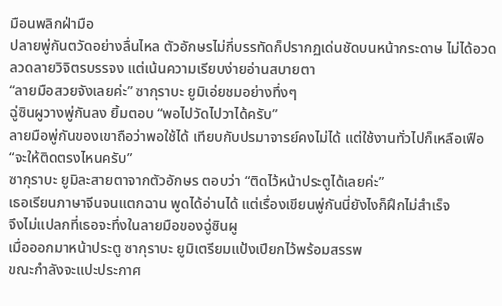มือนพลิกฝ่ามือ
ปลายพู่กันตวัดอย่างลื่นไหล ตัวอักษรไม่กี่บรรทัดก็ปรากฏเด่นชัดบนหน้ากระดาษ ไม่ได้อวดลวดลายวิจิตรบรรจง แต่เน้นความเรียบง่ายอ่านสบายตา
“ลายมือสวยจังเลยค่ะ” ซากุราบะ ยูมิเอ่ยชมอย่างทึ่งๆ
ฉู่ซินผูวางพู่กันลง ยิ้มตอบ “พอไปวัดไปวาได้ครับ”
ลายมือพู่กันของเขาถือว่าพอใช้ได้ เทียบกับปรมาจารย์คงไม่ได้ แต่ใช้งานทั่วไปก็เหลือเฟือ
“จะให้ติดตรงไหนครับ”
ซากุราบะ ยูมิละสายตาจากตัวอักษร ตอบว่า “ติดไว้หน้าประตูได้เลยค่ะ”
เธอเรียนภาษาจีนจนแตกฉาน พูดได้อ่านได้ แต่เรื่องเขียนพู่กันนี่ยังไงก็ฝึกไม่สำเร็จ
จึงไม่แปลกที่เธอจะทึ่งในลายมือของฉู่ซินผู
เมื่อออกมาหน้าประตู ซากุราบะ ยูมิเตรียมแป้งเปียกไว้พร้อมสรรพ
ขณะกำลังจะแปะประกาศ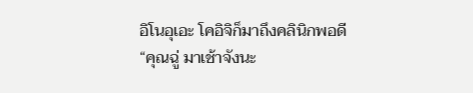อิโนอุเอะ โคอิจิก็มาถึงคลินิกพอดี
“คุณฉู่ มาเช้าจังนะ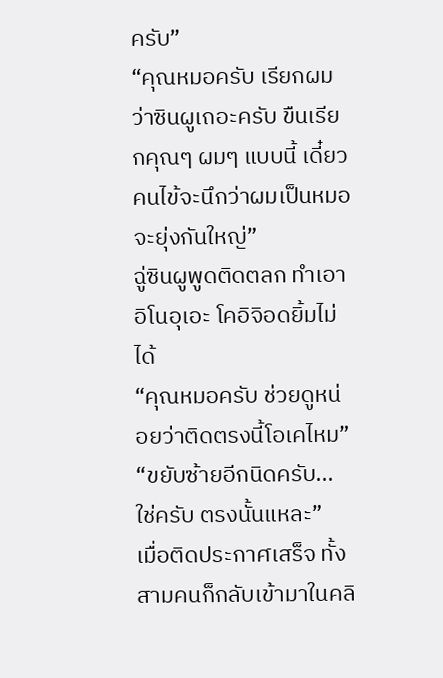ครับ”
“คุณหมอครับ เรียกผมว่าซินผูเถอะครับ ขืนเรียกคุณๆ ผมๆ แบบนี้ เดี๋ยวคนไข้จะนึกว่าผมเป็นหมอ จะยุ่งกันใหญ่”
ฉู่ซินผูพูดติดตลก ทำเอาอิโนอุเอะ โคอิจิอดยิ้มไม่ได้
“คุณหมอครับ ช่วยดูหน่อยว่าติดตรงนี้โอเคไหม”
“ขยับซ้ายอีกนิดครับ... ใช่ครับ ตรงนั้นแหละ”
เมื่อติดประกาศเสร็จ ทั้งสามคนก็กลับเข้ามาในคลิ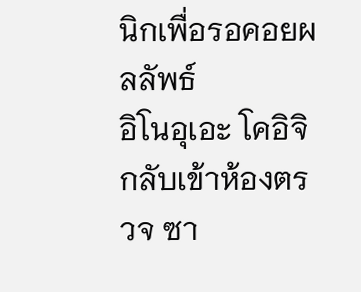นิกเพื่อรอคอยผลลัพธ์
อิโนอุเอะ โคอิจิกลับเข้าห้องตรวจ ซา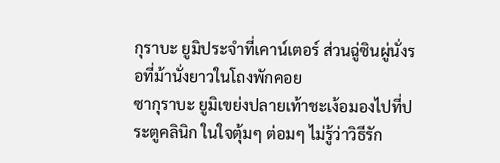กุราบะ ยูมิประจำที่เคาน์เตอร์ ส่วนฉู่ซินผู่นั่งรอที่ม้านั่งยาวในโถงพักคอย
ซากุราบะ ยูมิเขย่งปลายเท้าชะเง้อมองไปที่ประตูคลินิก ในใจตุ้มๆ ต่อมๆ ไม่รู้ว่าวิธีรัก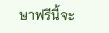ษาฟรีนี้จะ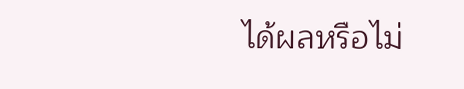ได้ผลหรือไม่